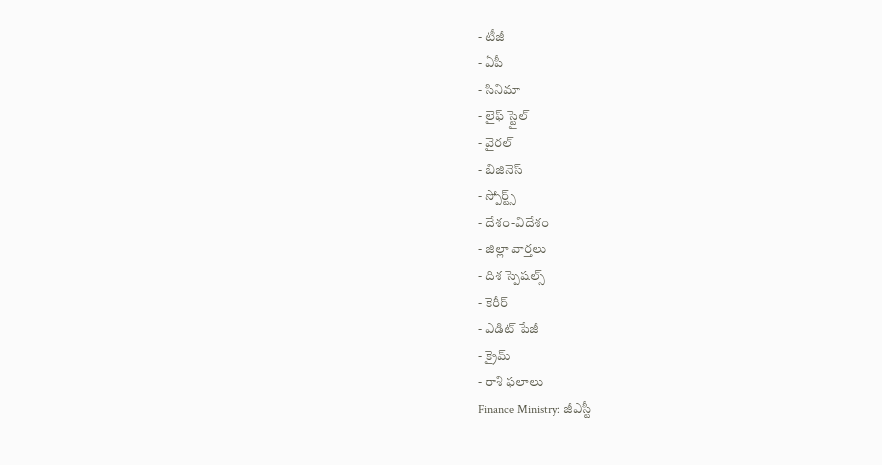- టీజీ
- ఏపీ
- సినిమా
- లైఫ్ స్టైల్
- వైరల్
- బిజినెస్
- స్పోర్ట్స్
- దేశం-విదేశం
- జిల్లా వార్తలు
- దిశ స్పెషల్స్
- కెరీర్
- ఎడిట్ పేజీ
- క్రైమ్
- రాశి ఫలాలు
Finance Ministry: జీఎస్టీ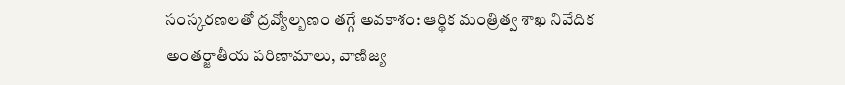సంస్కరణలతో ద్రవ్యోల్బణం తగ్గే అవకాశం: ఆర్థిక మంత్రిత్వ శాఖ నివేదిక
అంతర్జాతీయ పరిణామాలు, వాణిజ్య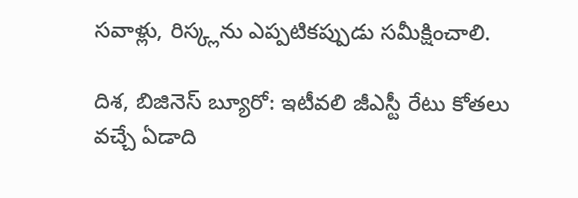సవాళ్లు, రిస్క్లను ఎప్పటికప్పుడు సమీక్షించాలి.

దిశ, బిజినెస్ బ్యూరో: ఇటీవలి జీఎస్టీ రేటు కోతలు వచ్చే ఏడాది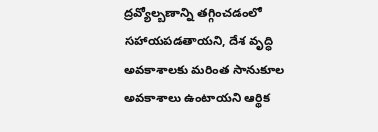ద్రవ్యోల్బణాన్ని తగ్గించడంలో సహాయపడతాయని, దేశ వృద్ధి అవకాశాలకు మరింత సానుకూల అవకాశాలు ఉంటాయని ఆర్థిక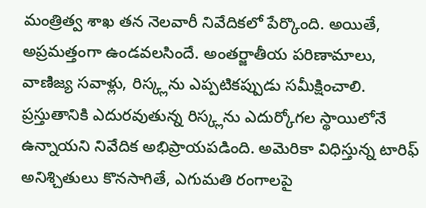మంత్రిత్వ శాఖ తన నెలవారీ నివేదికలో పేర్కొంది. అయితే, అప్రమత్తంగా ఉండవలసిందే. అంతర్జాతీయ పరిణామాలు, వాణిజ్య సవాళ్లు, రిస్క్లను ఎప్పటికప్పుడు సమీక్షించాలి. ప్రస్తుతానికి ఎదురవుతున్న రిస్క్లను ఎదుర్కోగల స్థాయిలోనే ఉన్నాయని నివేదిక అభిప్రాయపడింది. అమెరికా విధిస్తున్న టారిఫ్ అనిశ్చితులు కొనసాగితే, ఎగుమతి రంగాలపై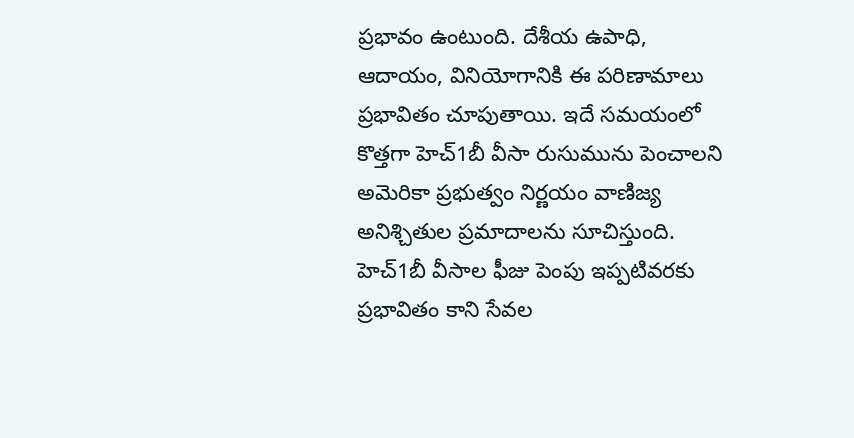ప్రభావం ఉంటుంది. దేశీయ ఉపాధి, ఆదాయం, వినియోగానికి ఈ పరిణామాలు ప్రభావితం చూపుతాయి. ఇదే సమయంలో కొత్తగా హెచ్1బీ వీసా రుసుమును పెంచాలని అమెరికా ప్రభుత్వం నిర్ణయం వాణిజ్య అనిశ్చితుల ప్రమాదాలను సూచిస్తుంది. హెచ్1బీ వీసాల ఫీజు పెంపు ఇప్పటివరకు ప్రభావితం కాని సేవల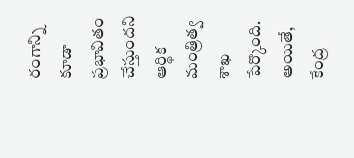రంగాన్ని కూడా ప్రభావితం చేస్తుందని ఆర్థిక మంత్రిత్వ శాఖ పేర్కొంది. అయితే, కేంద్ర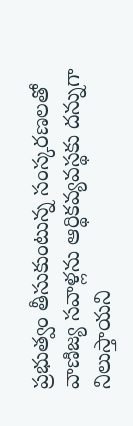ప్రభుత్వం తీసుకుంటున్న సంస్కరణలతో వాణిజ్య సవాళ్లను ఆర్థికవ్యవస్థకు దన్నుగా నిలుస్తాయని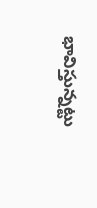భావిస్తున్నట్టు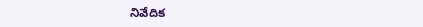నివేదిక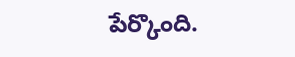పేర్కొంది.